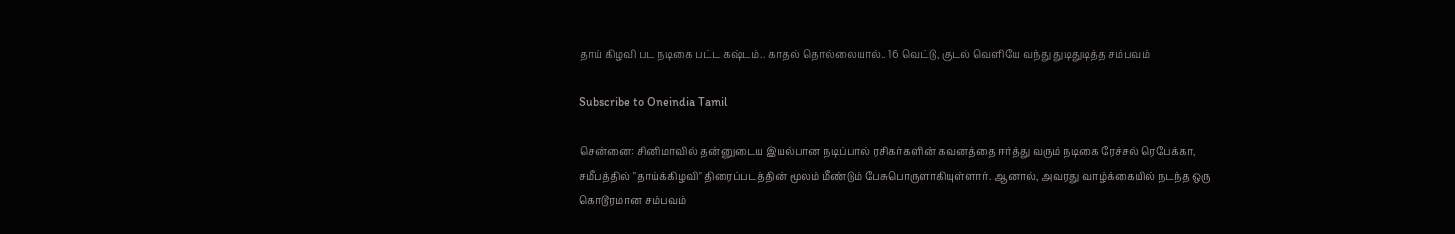தாய் கிழவி பட நடிகை பட்ட கஷ்டம்.. காதல் தொல்லையால்.. 16 வெட்டு, குடல் வெளியே வந்து துடிதுடித்த சம்பவம்

Subscribe to Oneindia Tamil

சென்னை: சினிமாவில் தன்னுடைய இயல்பான நடிப்பால் ரசிகர்களின் கவனத்தை ஈர்த்து வரும் நடிகை ரேச்சல் ரெபேக்கா, சமீபத்தில் "தாய்க்கிழவி" திரைப்படத்தின் மூலம் மீண்டும் பேசுபொருளாகியுள்ளார். ஆனால், அவரது வாழ்க்கையில் நடந்த ஒரு கொடூரமான சம்பவம்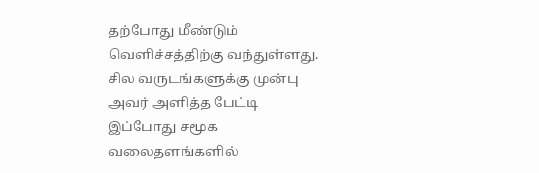தற்போது மீண்டும் வெளிச்சத்திற்கு வந்துள்ளது. சில வருடங்களுக்கு முன்பு அவர் அளித்த பேட்டி இப்போது சமூக வலைதளங்களில்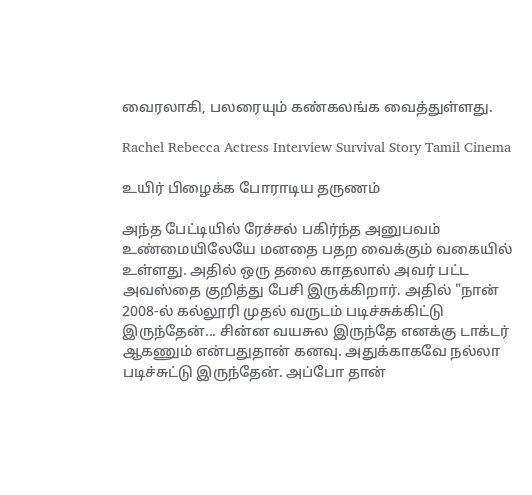வைரலாகி, பலரையும் கண்கலங்க வைத்துள்ளது.

Rachel Rebecca Actress Interview Survival Story Tamil Cinema

உயிர் பிழைக்க போராடிய தருணம்

அந்த பேட்டியில் ரேச்சல் பகிர்ந்த அனுபவம் உண்மையிலேயே மனதை பதற வைக்கும் வகையில் உள்ளது. அதில் ஒரு தலை காதலால் அவர் பட்ட அவஸ்தை குறித்து பேசி இருக்கிறார். அதில் "நான் 2008-ல் கல்லூரி முதல் வருடம் படிச்சுக்கிட்டு இருந்தேன்... சின்ன வயசுல இருந்தே எனக்கு டாக்டர் ஆகணும் என்பதுதான் கனவு. அதுக்காகவே நல்லா படிச்சுட்டு இருந்தேன். அப்போ தான்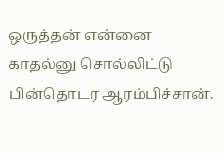ஒருத்தன் என்னை காதல்னு சொல்லிட்டு பின்தொடர ஆரம்பிச்சான்.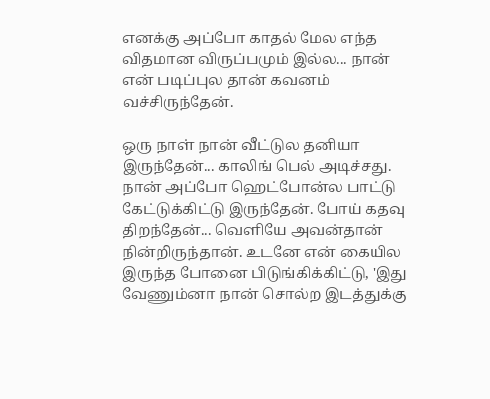எனக்கு அப்போ காதல் மேல எந்த விதமான விருப்பமும் இல்ல... நான் என் படிப்புல தான் கவனம் வச்சிருந்தேன்.

ஒரு நாள் நான் வீட்டுல தனியா இருந்தேன்... காலிங் பெல் அடிச்சது. நான் அப்போ ஹெட்போன்ல பாட்டு கேட்டுக்கிட்டு இருந்தேன். போய் கதவு திறந்தேன்... வெளியே அவன்தான் நின்றிருந்தான். உடனே என் கையில இருந்த போனை பிடுங்கிக்கிட்டு, 'இது வேணும்னா நான் சொல்ற இடத்துக்கு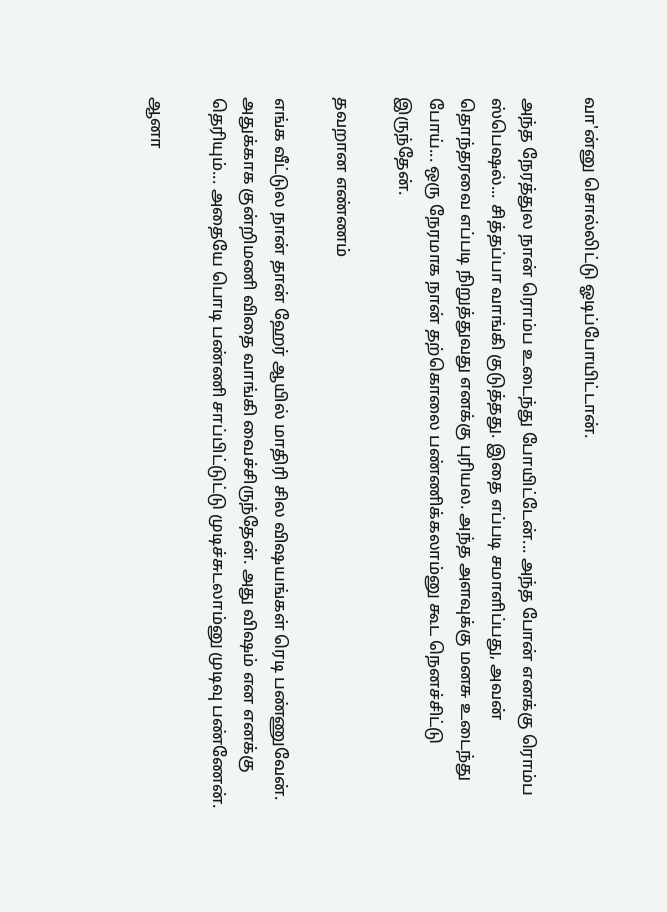வா'ன்னு சொல்லிட்டு ஓடிப்போயிட்டான்.

அந்த நேரத்துல நான் ரொம்ப உடைந்து போயிட்டேன்... அந்த போன் எனக்கு ரொம்ப ஸ்பெஷல்... சித்தப்பா வாங்கி குடுத்தது. இதை எப்படி சமாளிப்பது, அவன் தொந்தரவை எப்படி நிறுத்துவது எனக்கு புரியல. அந்த அளவுக்கு மனசு உடைந்து போய்... ஒரு நேரமாக நான் தற்கொலை பண்ணிக்கலாம்னு கூட நெனச்சிட்டு இருந்தேன்.

தவறான எண்ணம்

எங்க வீட்டுல நான் தான் ஹேர் ஆயில் மாதிரி சில விஷயங்கள் ரெடி பண்ணுவேன். அதுக்காக குன்றிமணி விதை வாங்கி வைச்சிருந்தேன். அது விஷம் என எனக்கு தெரியும்... அதையே பொடி பண்ணி சாப்பிட்டுட்டு முடிச்சுடலாம்னு முடிவு பண்ணேன்.

ஆனா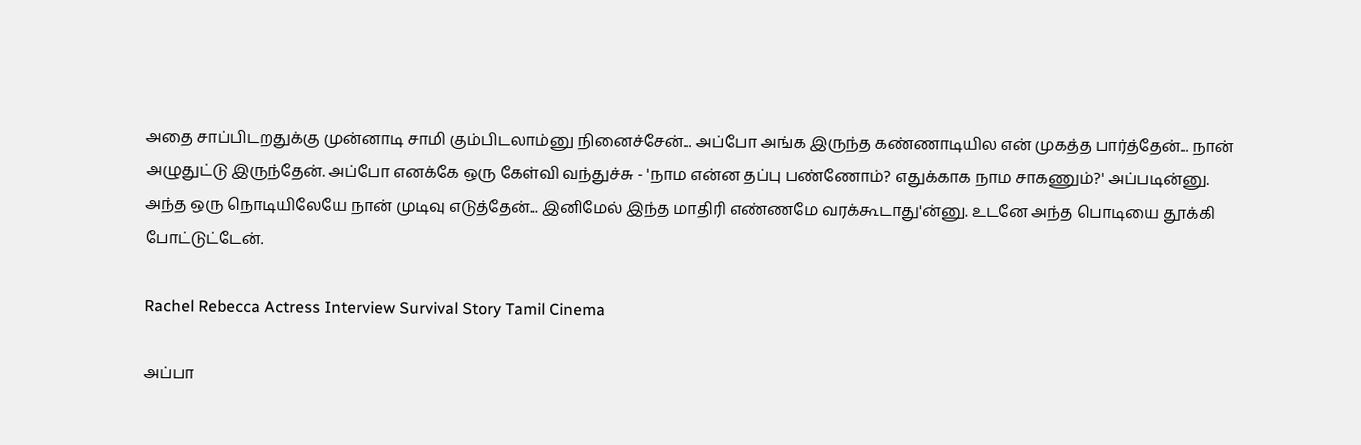அதை சாப்பிடறதுக்கு முன்னாடி சாமி கும்பிடலாம்னு நினைச்சேன்... அப்போ அங்க இருந்த கண்ணாடியில என் முகத்த பார்த்தேன்... நான் அழுதுட்டு இருந்தேன். அப்போ எனக்கே ஒரு கேள்வி வந்துச்சு - 'நாம என்ன தப்பு பண்ணோம்? எதுக்காக நாம சாகணும்?' அப்படின்னு. அந்த ஒரு நொடியிலேயே நான் முடிவு எடுத்தேன்... இனிமேல் இந்த மாதிரி எண்ணமே வரக்கூடாது'ன்னு. உடனே அந்த பொடியை தூக்கி போட்டுட்டேன்.

Rachel Rebecca Actress Interview Survival Story Tamil Cinema

அப்பா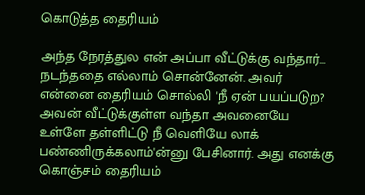கொடுத்த தைரியம்

அந்த நேரத்துல என் அப்பா வீட்டுக்கு வந்தார்... நடந்ததை எல்லாம் சொன்னேன். அவர் என்னை தைரியம் சொல்லி 'நீ ஏன் பயப்படுற? அவன் வீட்டுக்குள்ள வந்தா அவனையே உள்ளே தள்ளிட்டு நீ வெளியே லாக் பண்ணிருக்கலாம்'ன்னு பேசினார். அது எனக்கு கொஞ்சம் தைரியம்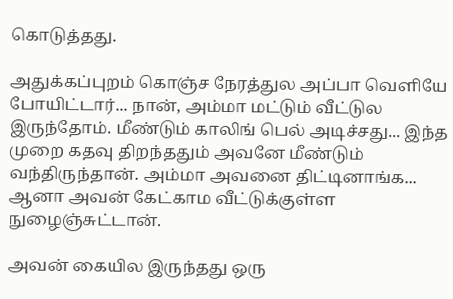கொடுத்தது.

அதுக்கப்புறம் கொஞ்ச நேரத்துல அப்பா வெளியே போயிட்டார்... நான், அம்மா மட்டும் வீட்டுல இருந்தோம். மீண்டும் காலிங் பெல் அடிச்சது... இந்த முறை கதவு திறந்ததும் அவனே மீண்டும் வந்திருந்தான். அம்மா அவனை திட்டினாங்க... ஆனா அவன் கேட்காம வீட்டுக்குள்ள நுழைஞ்சுட்டான்.

அவன் கையில இருந்தது ஒரு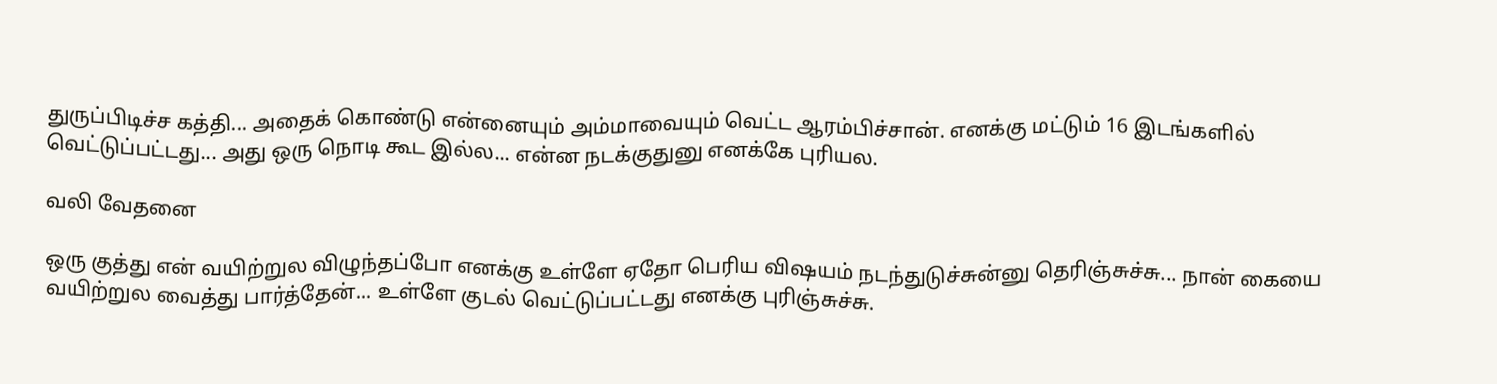துருப்பிடிச்ச கத்தி... அதைக் கொண்டு என்னையும் அம்மாவையும் வெட்ட ஆரம்பிச்சான். எனக்கு மட்டும் 16 இடங்களில் வெட்டுப்பட்டது... அது ஒரு நொடி கூட இல்ல... என்ன நடக்குதுனு எனக்கே புரியல.

வலி வேதனை

ஒரு குத்து என் வயிற்றுல விழுந்தப்போ எனக்கு உள்ளே ஏதோ பெரிய விஷயம் நடந்துடுச்சுன்னு தெரிஞ்சுச்சு... நான் கையை வயிற்றுல வைத்து பார்த்தேன்... உள்ளே குடல் வெட்டுப்பட்டது எனக்கு புரிஞ்சுச்சு.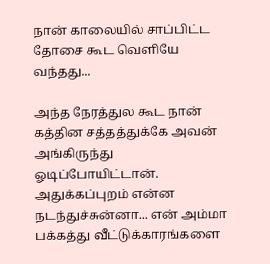நான் காலையில் சாப்பிட்ட தோசை கூட வெளியே வந்தது...

அந்த நேரத்துல கூட நான் கத்தின சத்தத்துக்கே அவன் அங்கிருந்து ஓடிப்போயிட்டான். அதுக்கப்புறம் என்ன நடந்துச்சுன்னா... என் அம்மா பக்கத்து வீட்டுக்காரங்களை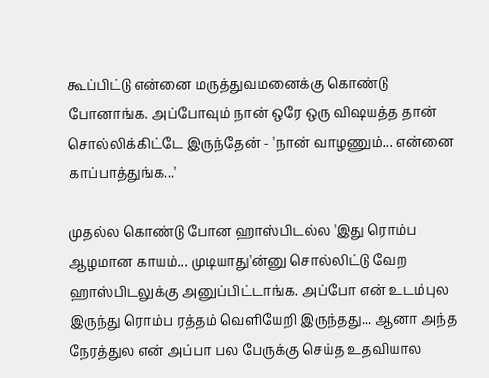கூப்பிட்டு என்னை மருத்துவமனைக்கு கொண்டு போனாங்க. அப்போவும் நான் ஒரே ஒரு விஷயத்த தான் சொல்லிக்கிட்டே இருந்தேன் - 'நான் வாழணும்... என்னை காப்பாத்துங்க...'

முதல்ல கொண்டு போன ஹாஸ்பிடல்ல 'இது ரொம்ப ஆழமான காயம்... முடியாது'ன்னு சொல்லிட்டு வேற ஹாஸ்பிடலுக்கு அனுப்பிட்டாங்க. அப்போ என் உடம்புல இருந்து ரொம்ப ரத்தம் வெளியேறி இருந்தது... ஆனா அந்த நேரத்துல என் அப்பா பல பேருக்கு செய்த உதவியால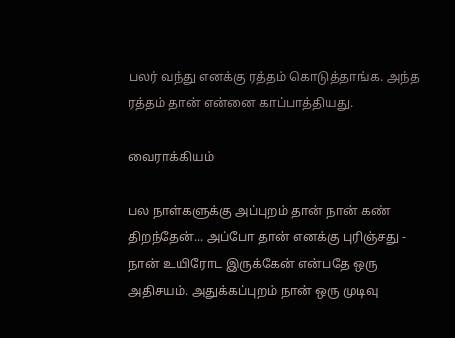பலர் வந்து எனக்கு ரத்தம் கொடுத்தாங்க. அந்த ரத்தம் தான் என்னை காப்பாத்தியது.

வைராக்கியம்

பல நாள்களுக்கு அப்புறம் தான் நான் கண் திறந்தேன்... அப்போ தான் எனக்கு புரிஞ்சது - நான் உயிரோட இருக்கேன் என்பதே ஒரு அதிசயம். அதுக்கப்புறம் நான் ஒரு முடிவு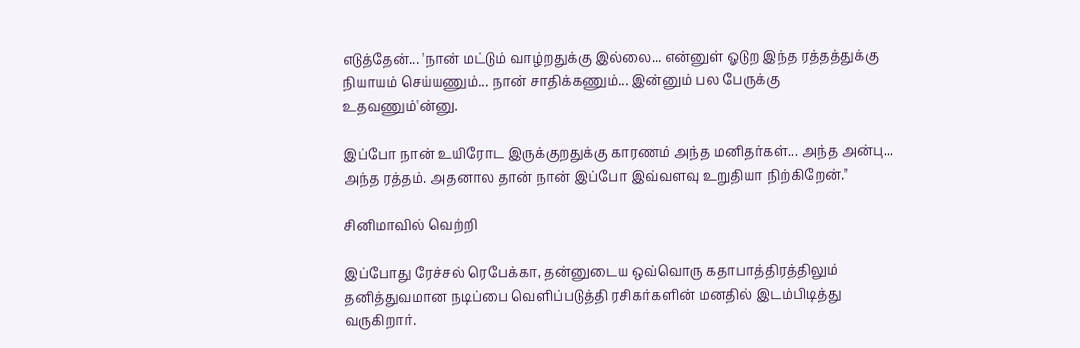எடுத்தேன்... 'நான் மட்டும் வாழ்றதுக்கு இல்லை... என்னுள் ஓடுற இந்த ரத்தத்துக்கு நியாயம் செய்யணும்... நான் சாதிக்கணும்... இன்னும் பல பேருக்கு உதவணும்'ன்னு.

இப்போ நான் உயிரோட இருக்குறதுக்கு காரணம் அந்த மனிதர்கள்... அந்த அன்பு... அந்த ரத்தம். அதனால தான் நான் இப்போ இவ்வளவு உறுதியா நிற்கிறேன்."

சினிமாவில் வெற்றி

இப்போது ரேச்சல் ரெபேக்கா, தன்னுடைய ஒவ்வொரு கதாபாத்திரத்திலும் தனித்துவமான நடிப்பை வெளிப்படுத்தி ரசிகர்களின் மனதில் இடம்பிடித்து வருகிறார்.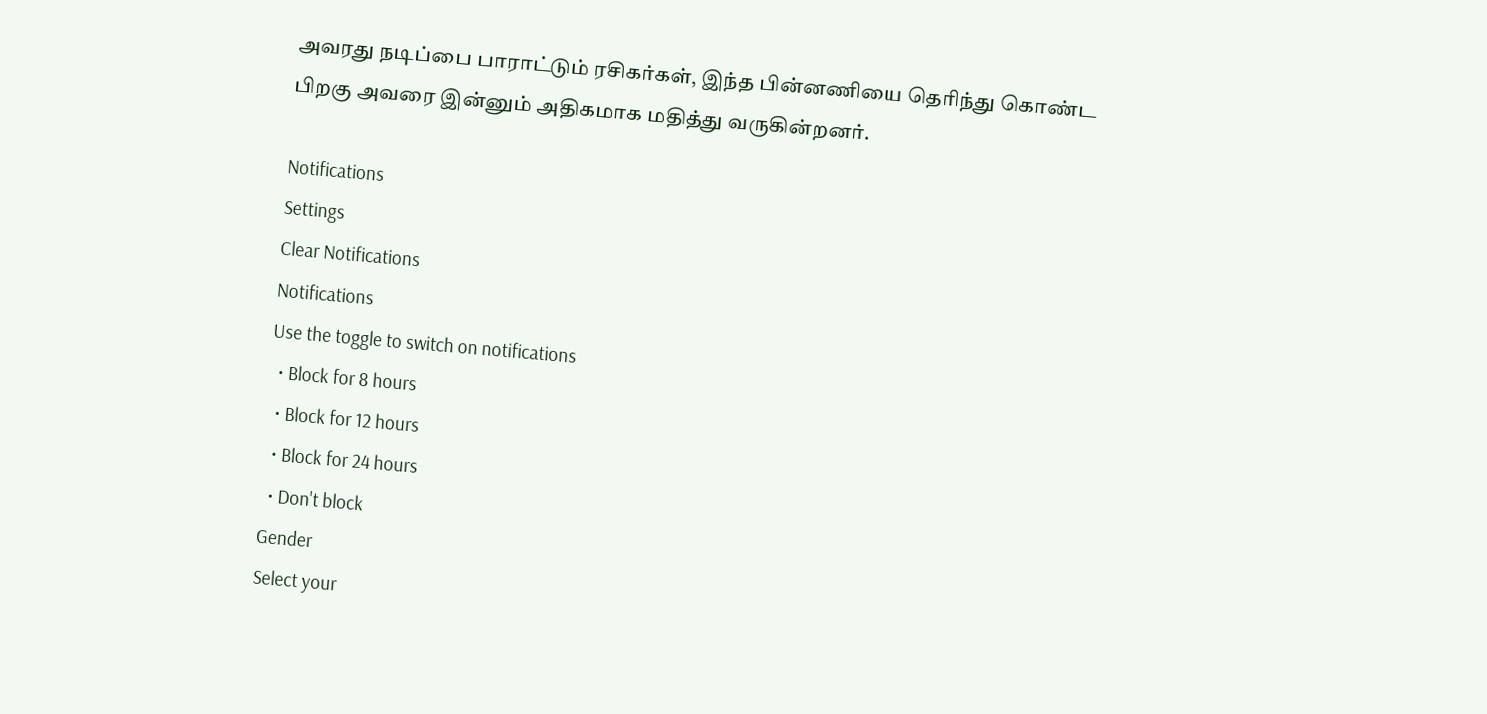அவரது நடிப்பை பாராட்டும் ரசிகர்கள், இந்த பின்னணியை தெரிந்து கொண்ட பிறகு அவரை இன்னும் அதிகமாக மதித்து வருகின்றனர்.

Notifications
Settings
Clear Notifications
Notifications
Use the toggle to switch on notifications
  • Block for 8 hours
  • Block for 12 hours
  • Block for 24 hours
  • Don't block
Gender
Select your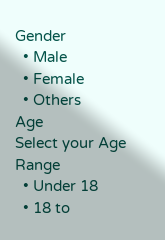Gender
  • Male
  • Female
  • Others
Age
Select your Age Range
  • Under 18
  • 18 to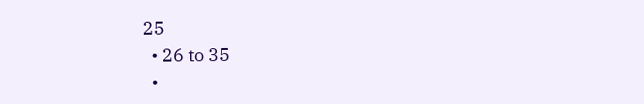25
  • 26 to 35
  •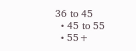36 to 45
  • 45 to 55
  • 55+